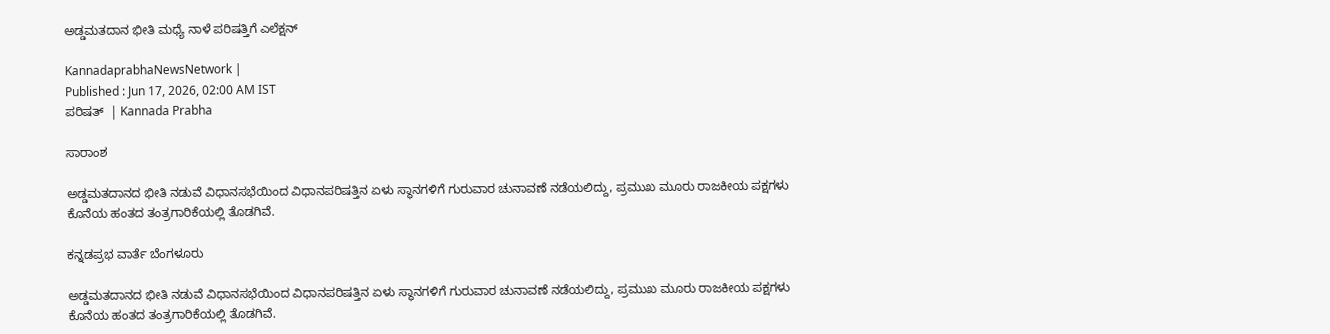ಅಡ್ಡಮತದಾನ ಭೀತಿ ಮಧ್ಯೆ ನಾಳೆ ಪರಿಷತ್ತಿಗೆ ಎಲೆಕ್ಷನ್‌

KannadaprabhaNewsNetwork |
Published : Jun 17, 2026, 02:00 AM IST
ಪರಿಷತ್‌  | Kannada Prabha

ಸಾರಾಂಶ

ಅಡ್ಡಮತದಾನದ ಭೀತಿ ನಡುವೆ ವಿಧಾನಸಭೆಯಿಂದ ವಿಧಾನಪರಿಷತ್ತಿನ ಏಳು ಸ್ಥಾನಗಳಿಗೆ ಗುರುವಾರ ಚುನಾವಣೆ ನಡೆಯಲಿದ್ದು, ಪ್ರಮುಖ ಮೂರು ರಾಜಕೀಯ ಪಕ್ಷಗಳು ಕೊನೆಯ ಹಂತದ ತಂತ್ರಗಾರಿಕೆಯಲ್ಲಿ ತೊಡಗಿವೆ.

ಕನ್ನಡಪ್ರಭ ವಾರ್ತೆ ಬೆಂಗಳೂರು

ಅಡ್ಡಮತದಾನದ ಭೀತಿ ನಡುವೆ ವಿಧಾನಸಭೆಯಿಂದ ವಿಧಾನಪರಿಷತ್ತಿನ ಏಳು ಸ್ಥಾನಗಳಿಗೆ ಗುರುವಾರ ಚುನಾವಣೆ ನಡೆಯಲಿದ್ದು, ಪ್ರಮುಖ ಮೂರು ರಾಜಕೀಯ ಪಕ್ಷಗಳು ಕೊನೆಯ ಹಂತದ ತಂತ್ರಗಾರಿಕೆಯಲ್ಲಿ ತೊಡಗಿವೆ.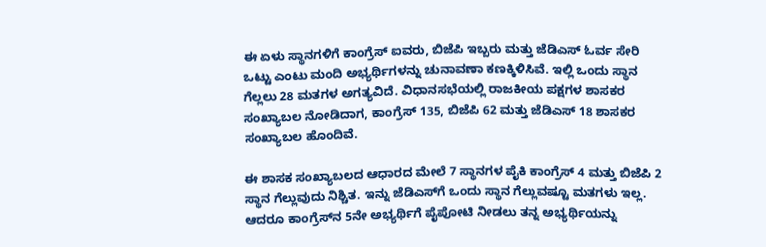ಈ ಏಳು ಸ್ಥಾನಗಳಿಗೆ ಕಾಂಗ್ರೆಸ್‌ ಐವರು, ಬಿಜೆಪಿ ಇಬ್ಬರು ಮತ್ತು ಜೆಡಿಎಸ್‌ ಓರ್ವ ಸೇರಿ ಒಟ್ಟು ಎಂಟು ಮಂದಿ ಅಭ್ಯರ್ಥಿಗಳನ್ನು ಚುನಾವಣಾ ಕಣಕ್ಕಿಳಿಸಿವೆ. ಇಲ್ಲಿ ಒಂದು ಸ್ಥಾನ ಗೆಲ್ಲಲು 28 ಮತಗಳ ಅಗತ್ಯವಿದೆ. ವಿಧಾನಸಭೆಯಲ್ಲಿ ರಾಜಕೀಯ ಪಕ್ಷಗಳ ಶಾಸಕರ ಸಂಖ್ಯಾಬಲ ನೋಡಿದಾಗ, ಕಾಂಗ್ರೆಸ್‌ 135, ಬಿಜೆಪಿ 62 ಮತ್ತು ಜೆಡಿಎಸ್‌ 18 ಶಾಸಕರ ಸಂಖ್ಯಾಬಲ ಹೊಂದಿವೆ.

ಈ ಶಾಸಕ ಸಂಖ್ಯಾಬಲದ ಆಧಾರದ ಮೇಲೆ 7 ಸ್ಥಾನಗಳ ಪೈಕಿ ಕಾಂಗ್ರೆಸ್‌ 4 ಮತ್ತು ಬಿಜೆಪಿ 2 ಸ್ಥಾನ ಗೆಲ್ಲುವುದು ನಿಶ್ಚಿತ. ಇನ್ನು ಜೆಡಿಎಸ್‌ಗೆ ಒಂದು ಸ್ಥಾನ ಗೆಲ್ಲುವಷ್ಟೂ ಮತಗಳು ಇಲ್ಲ. ಆದರೂ ಕಾಂಗ್ರೆಸ್‌ನ 5ನೇ ಅಭ್ಯರ್ಥಿಗೆ ಪೈಪೋಟಿ ನೀಡಲು ತನ್ನ ಅಭ್ಯರ್ಥಿಯನ್ನು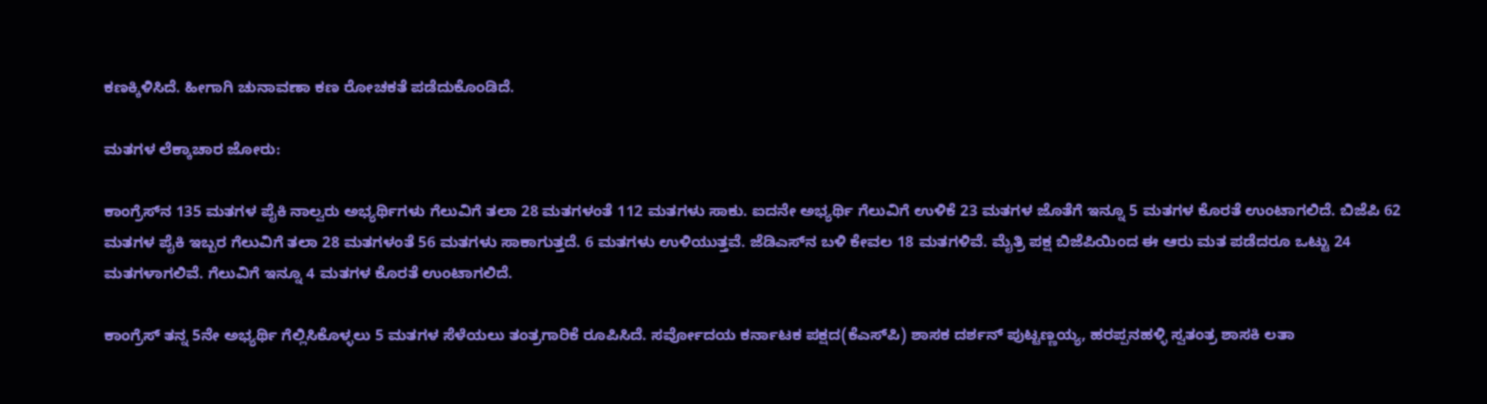ಕಣಕ್ಕಿಳಿಸಿದೆ. ಹೀಗಾಗಿ ಚುನಾವಣಾ ಕಣ ರೋಚಕತೆ ಪಡೆದುಕೊಂಡಿದೆ.

ಮತಗಳ ಲೆಕ್ಕಾಚಾರ ಜೋರು:

ಕಾಂಗ್ರೆಸ್‌ನ 135 ಮತಗಳ ಪೈಕಿ ನಾಲ್ವರು ಅಭ್ಯರ್ಥಿಗಳು ಗೆಲುವಿಗೆ ತಲಾ 28 ಮತಗಳಂತೆ 112 ಮತಗಳು ಸಾಕು. ಐದನೇ ಅಭ್ಯರ್ಥಿ ಗೆಲುವಿಗೆ ಉಳಿಕೆ 23 ಮತಗಳ ಜೊತೆಗೆ ಇನ್ನೂ 5 ಮತಗಳ ಕೊರತೆ ಉಂಟಾಗಲಿದೆ. ಬಿಜೆಪಿ 62 ಮತಗಳ ಪೈಕಿ ಇಬ್ಬರ ಗೆಲುವಿಗೆ ತಲಾ 28 ಮತಗಳಂತೆ 56 ಮತಗಳು ಸಾಕಾಗುತ್ತದೆ. 6 ಮತಗಳು ಉಳಿಯುತ್ತವೆ. ಜೆಡಿಎಸ್‌ನ ಬಳಿ ಕೇವಲ 18 ಮತಗಳಿವೆ. ಮೈತ್ರಿ ಪಕ್ಷ ಬಿಜೆಪಿಯಿಂದ ಈ ಆರು ಮತ ಪಡೆದರೂ ಒಟ್ಟು 24 ಮತಗಳಾಗಲಿವೆ. ಗೆಲುವಿಗೆ ಇನ್ನೂ 4 ಮತಗಳ ಕೊರತೆ ಉಂಟಾಗಲಿದೆ.

ಕಾಂಗ್ರೆಸ್‌ ತನ್ನ 5ನೇ ಅಭ್ಯರ್ಥಿ ಗೆಲ್ಲಿಸಿಕೊಳ್ಳಲು 5 ಮತಗಳ ಸೆಳೆಯಲು ತಂತ್ರಗಾರಿಕೆ ರೂಪಿಸಿದೆ. ಸರ್ವೋದಯ ಕರ್ನಾಟಕ ಪಕ್ಷದ(ಕೆಎಸ್‌ಪಿ) ಶಾಸಕ ದರ್ಶನ್‌ ಪುಟ್ಟಣ್ಣಯ್ಯ, ಹರಪ್ಪನಹಳ್ಳಿ ಸ್ವತಂತ್ರ ಶಾಸಕಿ ಲತಾ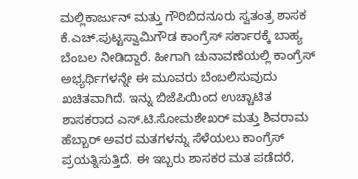ಮಲ್ಲಿಕಾರ್ಜುನ್‌ ಮತ್ತು ಗೌರಿಬಿದನೂರು ಸ್ವತಂತ್ರ ಶಾಸಕ ಕೆ.ಎಚ್‌.ಪುಟ್ಟಸ್ವಾಮಿಗೌಡ ಕಾಂಗ್ರೆಸ್‌ ಸರ್ಕಾರಕ್ಕೆ ಬಾಹ್ಯ ಬೆಂಬಲ ನೀಡಿದ್ದಾರೆ. ಹೀಗಾಗಿ ಚುನಾವಣೆಯಲ್ಲಿ ಕಾಂಗ್ರೆಸ್‌ ಅಭ್ಯರ್ಥಿಗಳನ್ನೇ ಈ ಮೂವರು ಬೆಂಬಲಿಸುವುದು ಖಚಿತವಾಗಿದೆ. ಇನ್ನು ಬಿಜೆಪಿಯಿಂದ ಉಚ್ಚಾಟಿತ ಶಾಸಕರಾದ ಎಸ್‌.ಟಿ.ಸೋಮಶೇಖರ್‌ ಮತ್ತು ಶಿವರಾಮ ಹೆಬ್ಬಾರ್‌ ಅವರ ಮತಗಳನ್ನು ಸೆಳೆಯಲು ಕಾಂಗ್ರೆಸ್‌ ಪ್ರಯತ್ನಿಸುತ್ತಿದೆ. ಈ ಇಬ್ಬರು ಶಾಸಕರ ಮತ ಪಡೆದರೆ,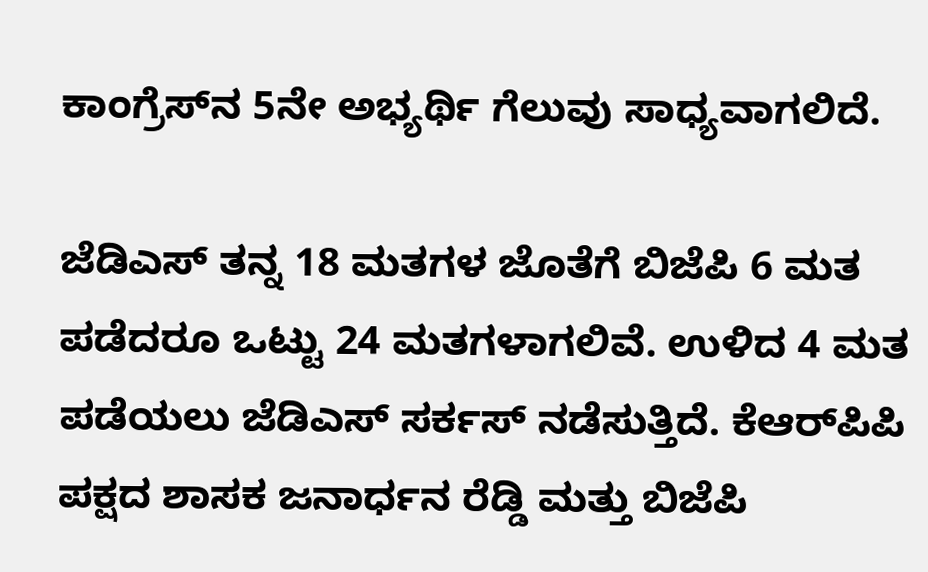ಕಾಂಗ್ರೆಸ್‌ನ 5ನೇ ಅಭ್ಯರ್ಥಿ ಗೆಲುವು ಸಾಧ್ಯವಾಗಲಿದೆ.

ಜೆಡಿಎಸ್ ತನ್ನ 18 ಮತಗಳ ಜೊತೆಗೆ ಬಿಜೆಪಿ 6 ಮತ ಪಡೆದರೂ ಒಟ್ಟು 24 ಮತಗಳಾಗಲಿವೆ. ಉಳಿದ 4 ಮತ ಪಡೆಯಲು ಜೆಡಿಎಸ್‌ ಸರ್ಕಸ್‌ ನಡೆಸುತ್ತಿದೆ. ಕೆಆರ್‌ಪಿಪಿ ಪಕ್ಷದ ಶಾಸಕ ಜನಾರ್ಧನ ರೆಡ್ಡಿ ಮತ್ತು ಬಿಜೆಪಿ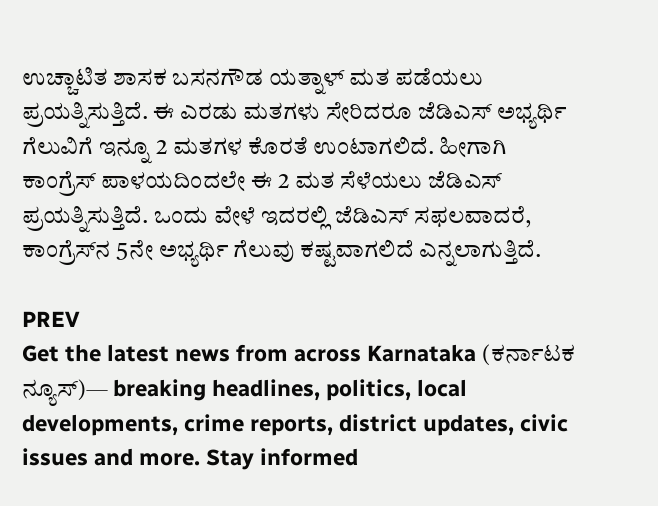ಉಚ್ಚಾಟಿತ ಶಾಸಕ ಬಸನಗೌಡ ಯತ್ನಾಳ್‌ ಮತ ಪಡೆಯಲು ಪ್ರಯತ್ನಿಸುತ್ತಿದೆ. ಈ ಎರಡು ಮತಗಳು ಸೇರಿದರೂ ಜೆಡಿಎಸ್‌ ಅಭ್ಯರ್ಥಿ ಗೆಲುವಿಗೆ ಇನ್ನೂ 2 ಮತಗಳ ಕೊರತೆ ಉಂಟಾಗಲಿದೆ. ಹೀಗಾಗಿ ಕಾಂಗ್ರೆಸ್‌ ಪಾಳಯದಿಂದಲೇ ಈ 2 ಮತ ಸೆಳೆಯಲು ಜೆಡಿಎಸ್‌ ಪ್ರಯತ್ನಿಸುತ್ತಿದೆ. ಒಂದು ವೇಳೆ ಇದರಲ್ಲಿ ಜೆಡಿಎಸ್‌ ಸಫಲವಾದರೆ, ಕಾಂಗ್ರೆಸ್‌ನ 5ನೇ ಅಭ್ಯರ್ಥಿ ಗೆಲುವು ಕಷ್ಟವಾಗಲಿದೆ ಎನ್ನಲಾಗುತ್ತಿದೆ.

PREV
Get the latest news from across Karnataka (ಕರ್ನಾಟಕ ನ್ಯೂಸ್)— breaking headlines, politics, local developments, crime reports, district updates, civic issues and more. Stay informed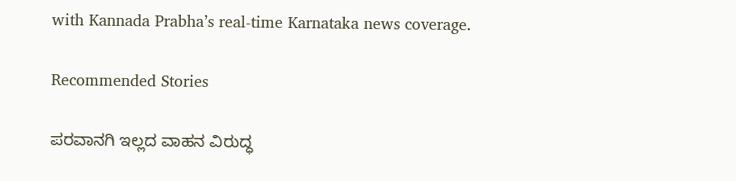with Kannada Prabha’s real‑time Karnataka news coverage.

Recommended Stories

ಪರವಾನಗಿ ಇಲ್ಲದ ವಾಹನ ವಿರುದ್ಧ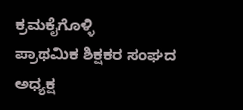ಕ್ರಮಕೈಗೊಳ್ಳಿ
ಪ್ರಾಥಮಿಕ ಶಿಕ್ಷಕರ ಸಂಘದ ಅಧ್ಯಕ್ಷ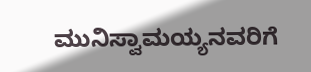ಮುನಿಸ್ವಾಮಯ್ಯನವರಿಗೆ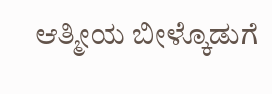ಆತ್ಮೀಯ ಬೀಳ್ಕೊಡುಗೆ